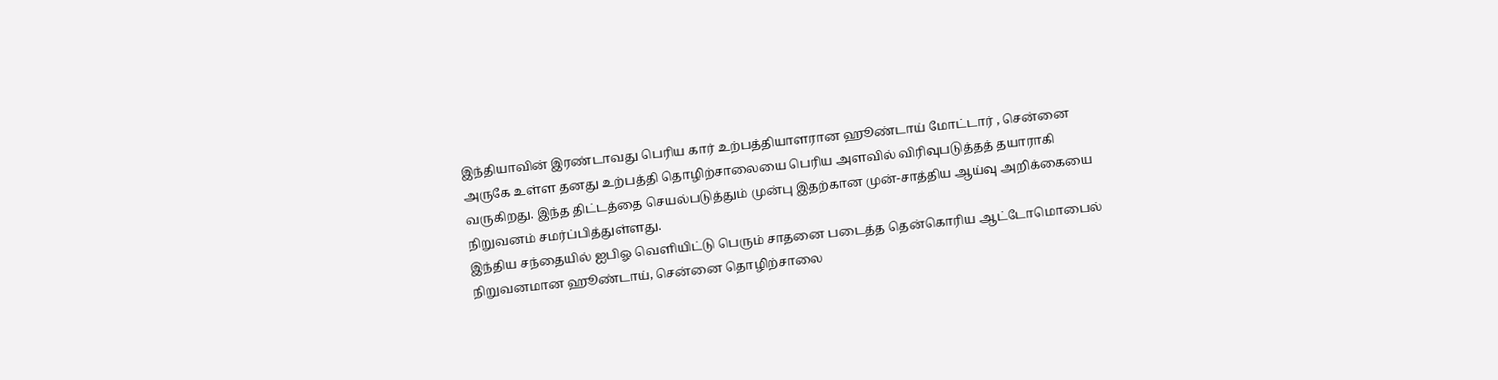இந்தியாவின் இரண்டாவது பெரிய கார் உற்பத்தியாளரான ஹூண்டாய் மோட்டார் , சென்னை அருகே உள்ள தனது உற்பத்தி தொழிற்சாலையை பெரிய அளவில் விரிவுபடுத்தத் தயாராகி வருகிறது. இந்த திட்டத்தை செயல்படுத்தும் முன்பு இதற்கான முன்-சாத்திய ஆய்வு அறிக்கையை நிறுவனம் சமர்ப்பித்துள்ளது.
இந்திய சந்தையில் ஐபிஓ வெளியிட்டு பெரும் சாதனை படைத்த தென்கொரிய ஆட்டோமொபைல் நிறுவனமான ஹூண்டாய், சென்னை தொழிற்சாலை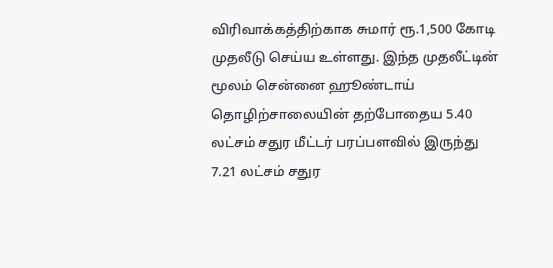விரிவாக்கத்திற்காக சுமார் ரூ.1,500 கோடி முதலீடு செய்ய உள்ளது. இந்த முதலீட்டின் மூலம் சென்னை ஹூண்டாய் தொழிற்சாலையின் தற்போதைய 5.40 லட்சம் சதுர மீட்டர் பரப்பளவில் இருந்து 7.21 லட்சம் சதுர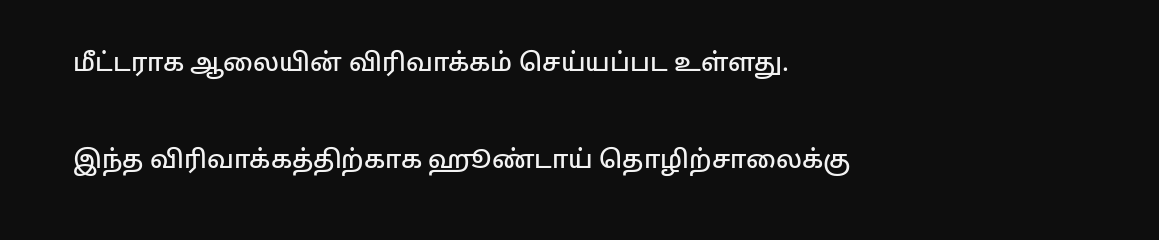மீட்டராக ஆலையின் விரிவாக்கம் செய்யப்பட உள்ளது.

இந்த விரிவாக்கத்திற்காக ஹூண்டாய் தொழிற்சாலைக்கு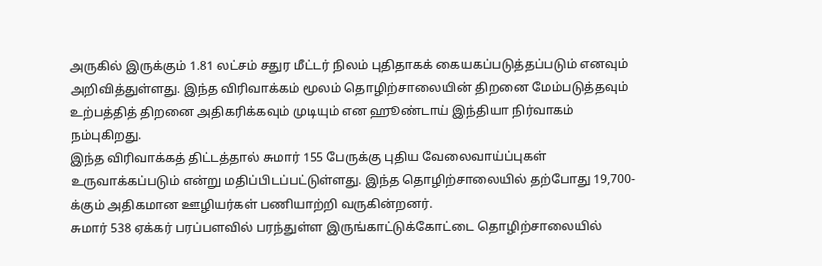அருகில் இருக்கும் 1.81 லட்சம் சதுர மீட்டர் நிலம் புதிதாகக் கையகப்படுத்தப்படும் எனவும் அறிவித்துள்ளது. இந்த விரிவாக்கம் மூலம் தொழிற்சாலையின் திறனை மேம்படுத்தவும் உற்பத்தித் திறனை அதிகரிக்கவும் முடியும் என ஹூண்டாய் இந்தியா நிர்வாகம் நம்புகிறது.
இந்த விரிவாக்கத் திட்டத்தால் சுமார் 155 பேருக்கு புதிய வேலைவாய்ப்புகள் உருவாக்கப்படும் என்று மதிப்பிடப்பட்டுள்ளது. இந்த தொழிற்சாலையில் தற்போது 19,700-க்கும் அதிகமான ஊழியர்கள் பணியாற்றி வருகின்றனர்.
சுமார் 538 ஏக்கர் பரப்பளவில் பரந்துள்ள இருங்காட்டுக்கோட்டை தொழிற்சாலையில்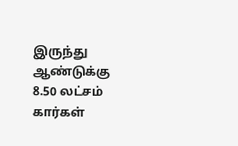இருந்து ஆண்டுக்கு 8.50 லட்சம் கார்கள்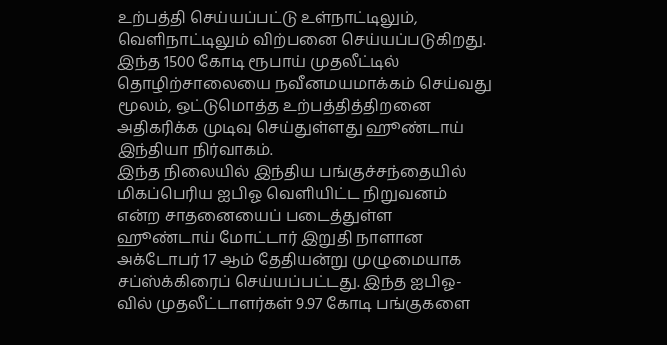உற்பத்தி செய்யப்பட்டு உள்நாட்டிலும், வெளிநாட்டிலும் விற்பனை செய்யப்படுகிறது. இந்த 1500 கோடி ரூபாய் முதலீட்டில் தொழிற்சாலையை நவீனமயமாக்கம் செய்வது மூலம், ஒட்டுமொத்த உற்பத்தித்திறனை அதிகரிக்க முடிவு செய்துள்ளது ஹூண்டாய் இந்தியா நிர்வாகம்.
இந்த நிலையில் இந்திய பங்குச்சந்தையில் மிகப்பெரிய ஐபிஓ வெளியிட்ட நிறுவனம் என்ற சாதனையைப் படைத்துள்ள ஹூண்டாய் மோட்டார் இறுதி நாளான அக்டோபர் 17 ஆம் தேதியன்று முழுமையாக சப்ஸ்க்கிரைப் செய்யப்பட்டது. இந்த ஐபிஓ-வில் முதலீட்டாளர்கள் 9.97 கோடி பங்குகளை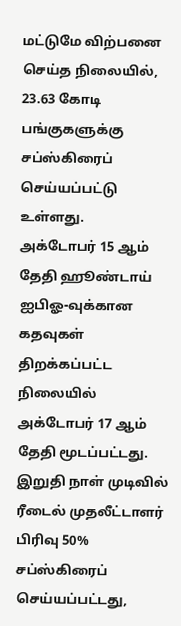மட்டுமே விற்பனை செய்த நிலையில், 23.63 கோடி பங்குகளுக்கு சப்ஸ்கிரைப் செய்யப்பட்டு உள்ளது.
அக்டோபர் 15 ஆம் தேதி ஹூண்டாய் ஐபிஓ-வுக்கான கதவுகள் திறக்கப்பட்ட நிலையில் அக்டோபர் 17 ஆம் தேதி மூடப்பட்டது. இறுதி நாள் முடிவில் ரீடைல் முதலீட்டாளர் பிரிவு 50% சப்ஸ்கிரைப் செய்யப்பட்டது,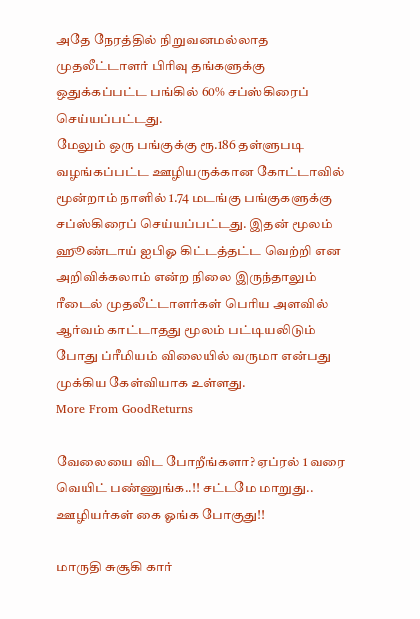அதே நேரத்தில் நிறுவனமல்லாத முதலீட்டாளர் பிரிவு தங்களுக்கு ஒதுக்கப்பட்ட பங்கில் 60% சப்ஸ்கிரைப் செய்யப்பட்டது.
மேலும் ஒரு பங்குக்கு ரூ.186 தள்ளுபடி வழங்கப்பட்ட ஊழியருக்கான கோட்டாவில் மூன்றாம் நாளில் 1.74 மடங்கு பங்குகளுக்கு சப்ஸ்கிரைப் செய்யப்பட்டது. இதன் மூலம் ஹூண்டாய் ஐபிஓ கிட்டத்தட்ட வெற்றி என அறிவிக்கலாம் என்ற நிலை இருந்தாலும் ரீடைல் முதலீட்டாளர்கள் பெரிய அளவில் ஆர்வம் காட்டாதது மூலம் பட்டியலிடும் போது ப்ரீமியம் விலையில் வருமா என்பது முக்கிய கேள்வியாக உள்ளது.
More From GoodReturns

வேலையை விட போறீங்களா? ஏப்ரல் 1 வரை வெயிட் பண்ணுங்க..!! சட்டமே மாறுது.. ஊழியர்கள் கை ஓங்க போகுது!!

மாருதி சுசூகி கார்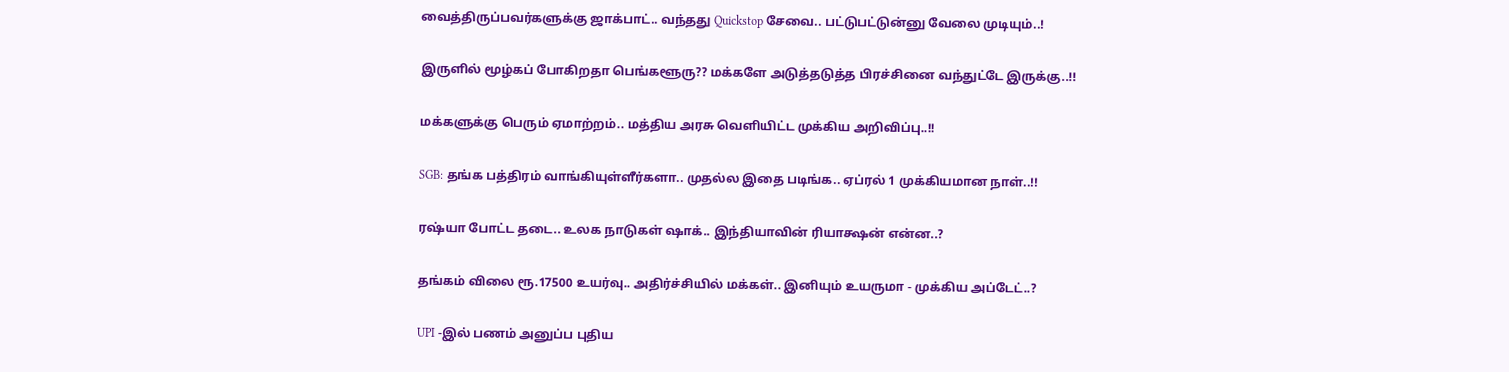வைத்திருப்பவர்களுக்கு ஜாக்பாட்.. வந்தது Quickstop சேவை.. பட்டுபட்டுன்னு வேலை முடியும்..!

இருளில் மூழ்கப் போகிறதா பெங்களூரு?? மக்களே அடுத்தடுத்த பிரச்சினை வந்துட்டே இருக்கு..!!

மக்களுக்கு பெரும் ஏமாற்றம்.. மத்திய அரசு வெளியிட்ட முக்கிய அறிவிப்பு..!!

SGB: தங்க பத்திரம் வாங்கியுள்ளீர்களா.. முதல்ல இதை படிங்க.. ஏப்ரல் 1 முக்கியமான நாள்..!!

ரஷ்யா போட்ட தடை.. உலக நாடுகள் ஷாக்.. இந்தியாவின் ரியாக்ஷன் என்ன..?

தங்கம் விலை ரூ.17500 உயர்வு.. அதிர்ச்சியில் மக்கள்.. இனியும் உயருமா - முக்கிய அப்டேட்..?

UPI -இல் பணம் அனுப்ப புதிய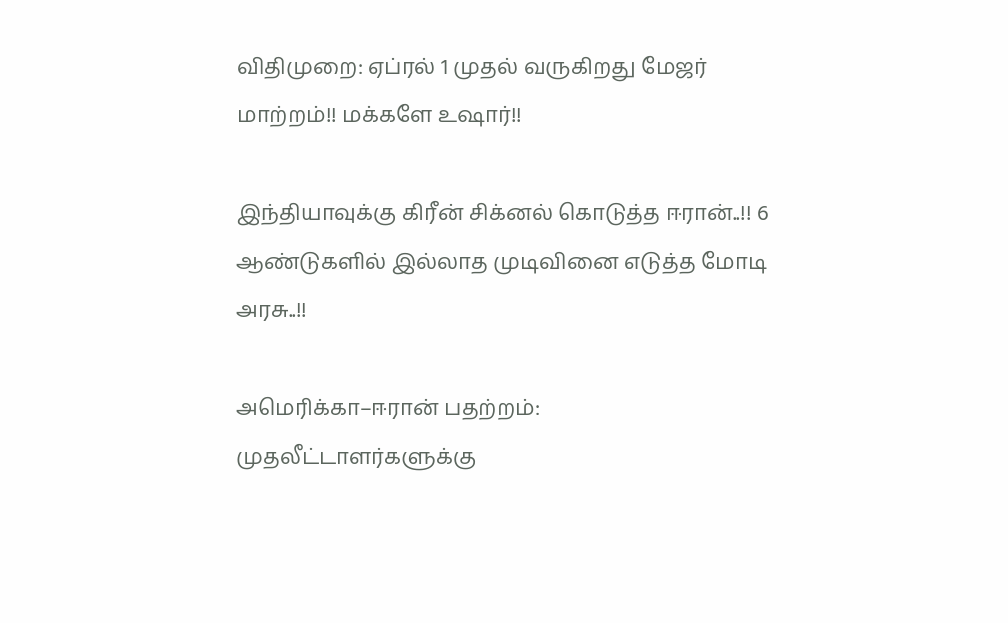விதிமுறை: ஏப்ரல் 1 முதல் வருகிறது மேஜர் மாற்றம்!! மக்களே உஷார்!!

இந்தியாவுக்கு கிரீன் சிக்னல் கொடுத்த ஈரான்..!! 6 ஆண்டுகளில் இல்லாத முடிவினை எடுத்த மோடி அரசு..!!

அமெரிக்கா–ஈரான் பதற்றம்: முதலீட்டாளர்களுக்கு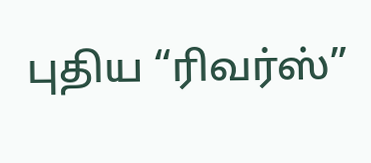புதிய “ரிவர்ஸ்”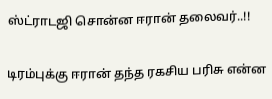ஸ்ட்ராடஜி சொன்ன ஈரான் தலைவர்..!!

டிரம்புக்கு ஈரான் தந்த ரகசிய பரிசு என்ன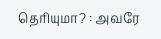தெரியுமா? : அவரே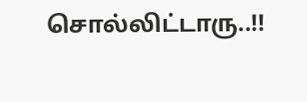சொல்லிட்டாரு..!!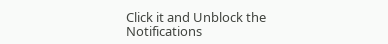Click it and Unblock the Notifications